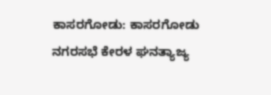ಕಾಸರಗೋಡು: ಕಾಸರಗೋಡು ನಗರಸಭೆ ಕೇರಳ ಘನತ್ಯಾಜ್ಯ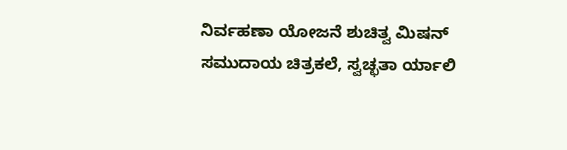ನಿರ್ವಹಣಾ ಯೋಜನೆ ಶುಚಿತ್ವ ಮಿಷನ್ ಸಮುದಾಯ ಚಿತ್ರಕಲೆ, ಸ್ವಚ್ಛತಾ ರ್ಯಾಲಿ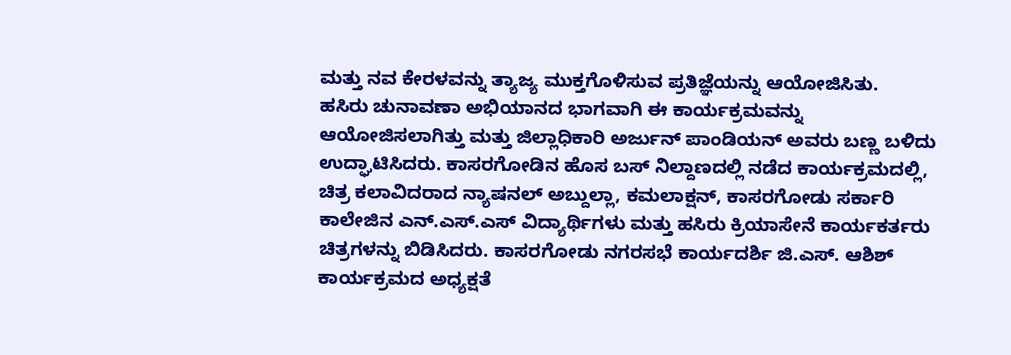ಮತ್ತು ನವ ಕೇರಳವನ್ನು ತ್ಯಾಜ್ಯ ಮುಕ್ತಗೊಳಿಸುವ ಪ್ರತಿಜ್ಞೆಯನ್ನು ಆಯೋಜಿಸಿತು.
ಹಸಿರು ಚುನಾವಣಾ ಅಭಿಯಾನದ ಭಾಗವಾಗಿ ಈ ಕಾರ್ಯಕ್ರಮವನ್ನು ಆಯೋಜಿಸಲಾಗಿತ್ತು ಮತ್ತು ಜಿಲ್ಲಾಧಿಕಾರಿ ಅರ್ಜುನ್ ಪಾಂಡಿಯನ್ ಅವರು ಬಣ್ಣ ಬಳಿದು ಉದ್ಘಾಟಿಸಿದರು. ಕಾಸರಗೋಡಿನ ಹೊಸ ಬಸ್ ನಿಲ್ದಾಣದಲ್ಲಿ ನಡೆದ ಕಾರ್ಯಕ್ರಮದಲ್ಲಿ, ಚಿತ್ರ ಕಲಾವಿದರಾದ ನ್ಯಾಷನಲ್ ಅಬ್ದುಲ್ಲಾ, ಕಮಲಾಕ್ಷನ್, ಕಾಸರಗೋಡು ಸರ್ಕಾರಿ ಕಾಲೇಜಿನ ಎನ್.ಎಸ್.ಎಸ್ ವಿದ್ಯಾರ್ಥಿಗಳು ಮತ್ತು ಹಸಿರು ಕ್ರಿಯಾಸೇನೆ ಕಾರ್ಯಕರ್ತರು ಚಿತ್ರಗಳನ್ನು ಬಿಡಿಸಿದರು. ಕಾಸರಗೋಡು ನಗರಸಭೆ ಕಾರ್ಯದರ್ಶಿ ಜಿ.ಎಸ್. ಆಶಿಶ್ ಕಾರ್ಯಕ್ರಮದ ಅಧ್ಯಕ್ಷತೆ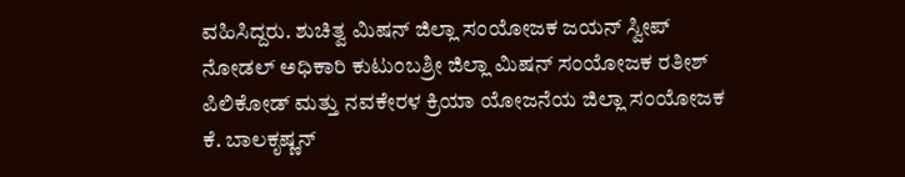ವಹಿಸಿದ್ದರು. ಶುಚಿತ್ವ ಮಿಷನ್ ಜಿಲ್ಲಾ ಸಂಯೋಜಕ ಜಯನ್ ಸ್ವೀಪ್ ನೋಡಲ್ ಅಧಿಕಾರಿ ಕುಟುಂಬಶ್ರೀ ಜಿಲ್ಲಾ ಮಿಷನ್ ಸಂಯೋಜಕ ರತೀಶ್ ಪಿಲಿಕೋಡ್ ಮತ್ತು ನವಕೇರಳ ಕ್ರಿಯಾ ಯೋಜನೆಯ ಜಿಲ್ಲಾ ಸಂಯೋಜಕ ಕೆ. ಬಾಲಕೃಷ್ಣನ್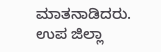ಮಾತನಾಡಿದರು. ಉಪ ಜಿಲ್ಲಾ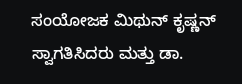ಸಂಯೋಜಕ ಮಿಥುನ್ ಕೃಷ್ಣನ್ ಸ್ವಾಗತಿಸಿದರು ಮತ್ತು ಡಾ.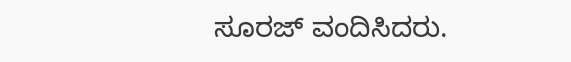ಸೂರಜ್ ವಂದಿಸಿದರು.